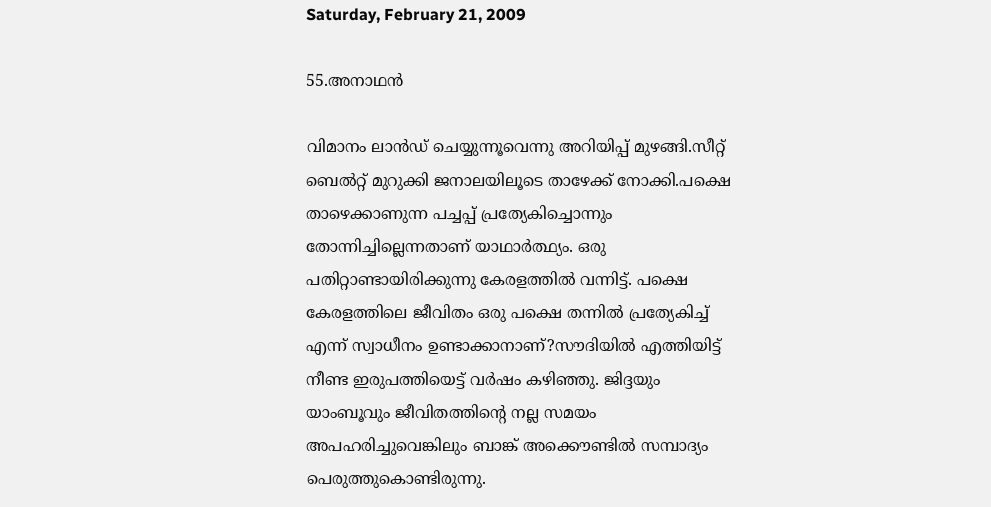Saturday, February 21, 2009

55.അനാഥന്‍

വിമാനം ലാന്‍ഡ്‌ ചെയ്യുന്നൂവെന്നു അറിയിപ്പ് മുഴങ്ങി.സീറ്റ് ബെല്‍റ്റ്‌ മുറുക്കി ജനാലയിലൂടെ താഴേക്ക് നോക്കി.പക്ഷെ താഴെക്കാണുന്ന പച്ചപ്പ്‌ പ്രത്യേകിച്ചൊന്നും തോന്നിച്ചില്ലെന്നതാണ് യാഥാര്‍ത്ഥ്യം. ഒരു പതിറ്റാണ്ടായിരിക്കുന്നു കേരളത്തില്‍ വന്നിട്ട്. പക്ഷെ കേരളത്തിലെ ജീവിതം ഒരു പക്ഷെ തന്നില്‍ പ്രത്യേകിച്ച് എന്ന് സ്വാധീനം ഉണ്ടാക്കാനാണ്?സൗദിയില്‍ എത്തിയിട്ട് നീണ്ട ഇരുപത്തിയെട്ട് വര്‍ഷം കഴിഞ്ഞു. ജിദ്ദയും യാംബൂവും ജീവിതത്തിന്‍റെ നല്ല സമയം അപഹരിച്ചുവെങ്കിലും ബാങ്ക് അക്കൌണ്ടില്‍ സമ്പാദ്യം പെരുത്തുകൊണ്ടിരുന്നു.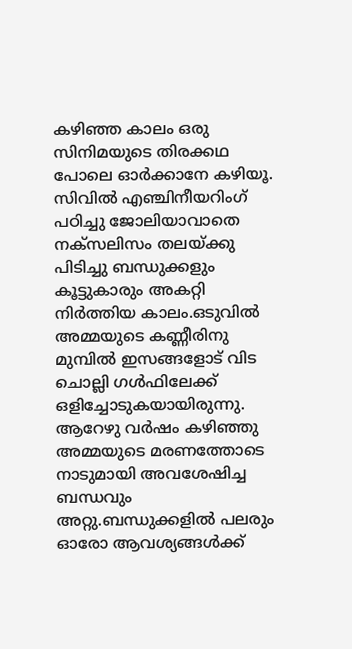കഴിഞ്ഞ കാലം ഒരു സിനിമയുടെ തിരക്കഥ പോലെ ഓര്‍ക്കാനേ കഴിയൂ. സിവില്‍ എഞ്ചിനീയറിംഗ് പഠിച്ചു ജോലിയാവാതെ നക്സലിസം തലയ്ക്കു പിടിച്ചു ബന്ധുക്കളും കൂട്ടുകാരും അകറ്റി നിര്‍ത്തിയ കാലം.ഒടുവില്‍ അമ്മയുടെ കണ്ണീരിനു മുമ്പില്‍ ഇസങ്ങളോട് വിട ചൊല്ലി ഗള്‍ഫിലേക്ക് ഒളിച്ചോടുകയായിരുന്നു. ആറേഴു വര്‍ഷം കഴിഞ്ഞു അമ്മയുടെ മരണത്തോടെ നാടുമായി അവശേഷിച്ച ബന്ധവും അറ്റു.ബന്ധുക്കളില്‍ പലരും ഓരോ ആവശ്യങ്ങള്‍ക്ക്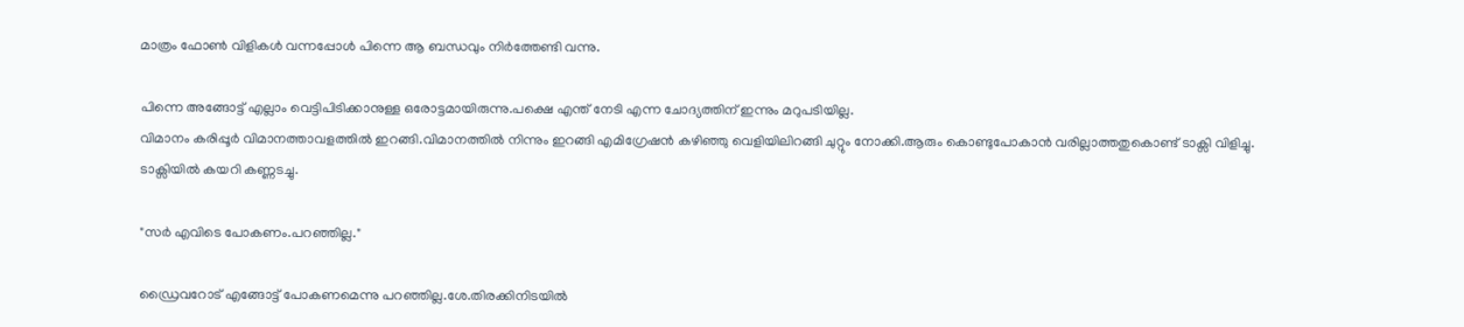മാത്രം ഫോണ്‍ വിളികള്‍ വന്നപ്പോള്‍ പിന്നെ ആ ബന്ധവും നിര്‍ത്തേണ്ടി വന്നു.

പിന്നെ അങ്ങോട്ട് എല്ലാം വെട്ടിപിടിക്കാനുള്ള ഒരോട്ടമായിരുന്നു.പക്ഷെ എന്ത് നേടി എന്ന ചോദ്യത്തിന് ഇന്നും മറുപടിയില്ല.
വിമാനം കരിപ്പൂര്‍ വിമാനത്താവളത്തില്‍ ഇറങ്ങി.വിമാനത്തില്‍ നിന്നും ഇറങ്ങി എമിഗ്രേഷന്‍ കഴിഞ്ഞു വെളിയിലിറങ്ങി ചുറ്റും നോക്കി.ആരും കൊണ്ടുപോകാന്‍ വരില്ലാത്തതുകൊണ്ട് ടാക്സി വിളിച്ചു.
ടാക്സിയില്‍ കയറി കണ്ണടച്ചു.

"സര്‍ എവിടെ പോകണം.പറഞ്ഞില്ല."

ഡ്രൈവറോട് എങ്ങോട്ട് പോകണമെന്നു പറഞ്ഞില്ല.ശേ.തിരക്കിനിടയില്‍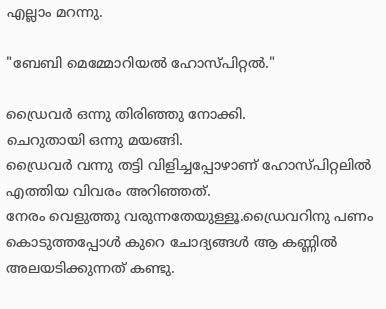എല്ലാം മറന്നു.

"ബേബി മെമ്മോറിയല്‍ ഹോസ്പിറ്റല്‍."

ഡ്രൈവര്‍ ഒന്നു തിരിഞ്ഞു നോക്കി.
ചെറുതായി ഒന്നു മയങ്ങി.
ഡ്രൈവര്‍ വന്നു തട്ടി വിളിച്ചപ്പോഴാണ് ഹോസ്പിറ്റലില്‍ എത്തിയ വിവരം അറിഞ്ഞത്.
നേരം വെളുത്തു വരുന്നതേയുള്ളൂ.ഡ്രൈവറിനു പണം കൊടുത്തപ്പോള്‍ കുറെ ചോദ്യങ്ങള്‍ ആ കണ്ണില്‍ അലയടിക്കുന്നത് കണ്ടു.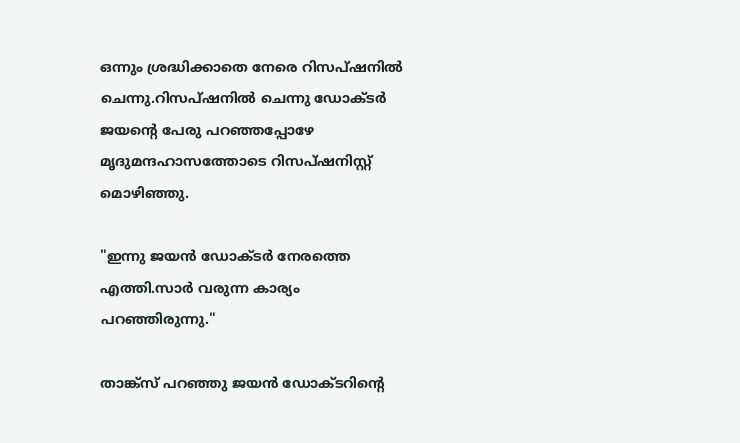ഒന്നും ശ്രദ്ധിക്കാതെ നേരെ റിസപ്ഷനില്‍ ചെന്നു.റിസപ്ഷനില്‍ ചെന്നു ഡോക്ടര്‍ ജയന്റെ പേരു പറഞ്ഞപ്പോഴേ മൃദുമന്ദഹാസത്തോടെ റിസപ്ഷനിസ്റ്റ് മൊഴിഞ്ഞു.

"ഇന്നു ജയന്‍ ഡോക്ടര്‍ നേരത്തെ എത്തി.സാര്‍ വരുന്ന കാര്യം പറഞ്ഞിരുന്നു."

താങ്ക്സ് പറഞ്ഞു ജയന്‍ ഡോക്ടറിന്റെ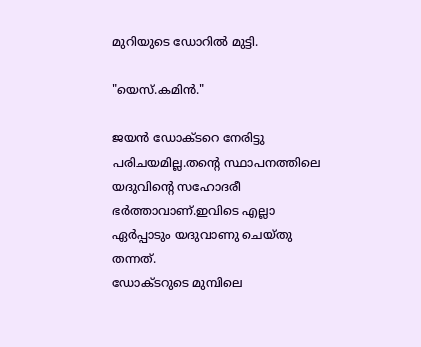മുറിയുടെ ഡോറില്‍ മുട്ടി.

"യെസ്.കമിന്‍."

ജയന്‍ ഡോക്ടറെ നേരിട്ടു പരിചയമില്ല.തന്റെ സ്ഥാപനത്തിലെ യദുവിന്റെ സഹോദരീ ഭര്‍ത്താവാണ്.ഇവിടെ എല്ലാ ഏര്‍പ്പാടും യദുവാണു ചെയ്തു തന്നത്.
ഡോക്ടറുടെ മുമ്പിലെ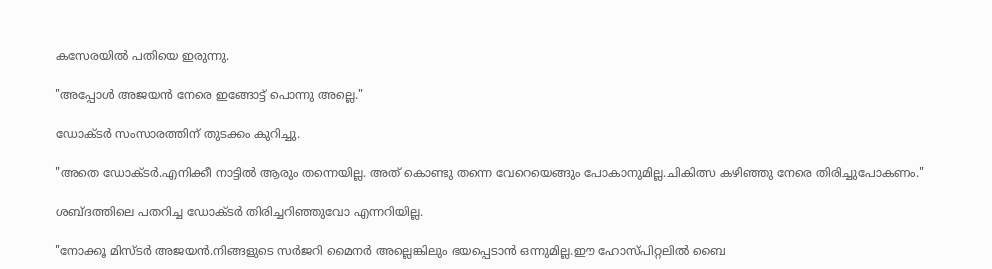കസേരയില്‍ പതിയെ ഇരുന്നു.

"അപ്പോള്‍ അജയന്‍ നേരെ ഇങ്ങോട്ട് പൊന്നു അല്ലെ."

ഡോക്ടര്‍ സംസാരത്തിന് തുടക്കം കുറിച്ചു.

"അതെ ഡോക്ടര്‍.എനിക്കീ നാട്ടില്‍ ആരും തന്നെയില്ല. അത് കൊണ്ടു തന്നെ വേറെയെങ്ങും പോകാനുമില്ല.ചികിത്സ കഴിഞ്ഞു നേരെ തിരിച്ചുപോകണം."

ശബ്ദത്തിലെ പതറിച്ച ഡോക്ടര്‍ തിരിച്ചറിഞ്ഞുവോ എന്നറിയില്ല.

"നോക്കൂ മിസ്ടര്‍ അജയന്‍.നിങ്ങളുടെ സര്‍ജറി മൈനര്‍ അല്ലെങ്കിലും ഭയപ്പെടാന്‍ ഒന്നുമില്ല.ഈ ഹോസ്പിറ്റലില്‍ ബൈ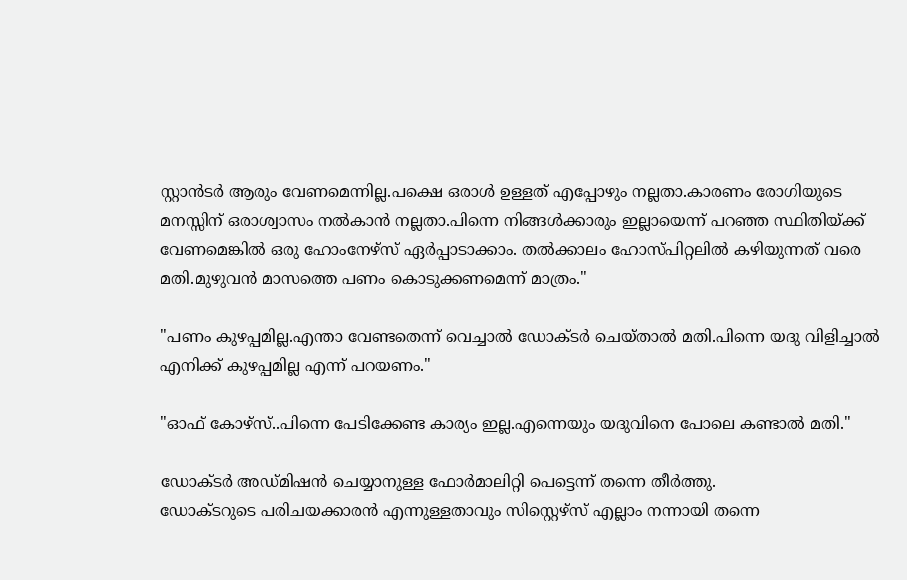സ്റ്റാന്‍ടര്‍ ആരും വേണമെന്നില്ല.പക്ഷെ ഒരാള്‍ ഉള്ളത് എപ്പോഴും നല്ലതാ.കാരണം രോഗിയുടെ മനസ്സിന് ഒരാശ്വാസം നല്‍കാന്‍ നല്ലതാ.പിന്നെ നിങ്ങള്‍ക്കാരും ഇല്ലായെന്ന് പറഞ്ഞ സ്ഥിതിയ്ക്ക്‌ വേണമെങ്കില്‍ ഒരു ഹോംനേഴ്സ് ഏര്‍പ്പാടാക്കാം. തല്‍ക്കാലം ഹോസ്പിറ്റലില്‍ കഴിയുന്നത്‌ വരെ മതി.മുഴുവന്‍ മാസത്തെ പണം കൊടുക്കണമെന്ന് മാത്രം."

"പണം കുഴപ്പമില്ല.എന്താ വേണ്ടതെന്ന് വെച്ചാല്‍ ഡോക്ടര്‍ ചെയ്‌താല്‍ മതി.പിന്നെ യദു വിളിച്ചാല്‍ എനിക്ക് കുഴപ്പമില്ല എന്ന് പറയണം."

"ഓഫ് കോഴ്സ്..പിന്നെ പേടിക്കേണ്ട കാര്യം ഇല്ല.എന്നെയും യദുവിനെ പോലെ കണ്ടാല്‍ മതി."

ഡോക്ടര്‍ അഡ്മിഷന്‍ ചെയ്യാനുള്ള ഫോര്‍മാലിറ്റി പെട്ടെന്ന് തന്നെ തീര്‍ത്തു.
ഡോക്ടറുടെ പരിചയക്കാരന്‍ എന്നുള്ളതാവും സിസ്റ്റെഴ്സ് എല്ലാം നന്നായി തന്നെ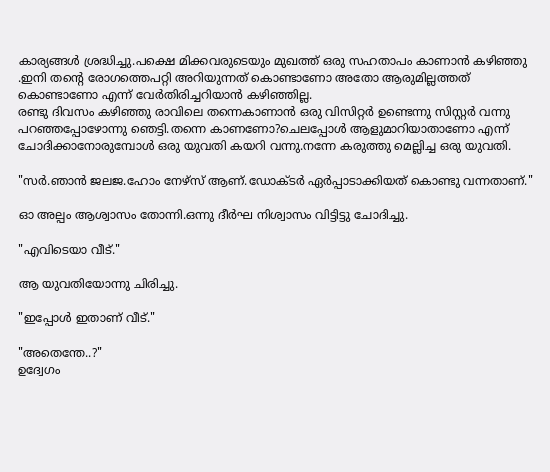കാര്യങ്ങള്‍ ശ്രദ്ധിച്ചു.പക്ഷെ മിക്കവരുടെയും മുഖത്ത്‌ ഒരു സഹതാപം കാണാന്‍ കഴിഞ്ഞു .ഇനി തന്റെ രോഗത്തെപറ്റി അറിയുന്നത് കൊണ്ടാണോ അതോ ആരുമില്ലത്തത് കൊണ്ടാണോ എന്ന് വേര്‍തിരിച്ചറിയാന്‍ കഴിഞ്ഞില്ല.
രണ്ടു ദിവസം കഴിഞ്ഞു രാവിലെ തന്നെകാണാന്‍ ഒരു വിസിറ്റര്‍ ഉണ്ടെന്നു സിസ്റ്റര്‍ വന്നു പറഞ്ഞപ്പോഴോന്നു ഞെട്ടി.തന്നെ കാണണോ?ചെലപ്പോള്‍ ആളുമാറിയാതാണോ എന്ന് ചോദിക്കാനോരുമ്പോള്‍ ഒരു യുവതി കയറി വന്നു.നന്നേ കരുത്തു മെല്ലിച്ച ഒരു യുവതി.

"സര്‍.ഞാന്‍ ജലജ.ഹോം നേഴ്സ് ആണ്.ഡോക്ടര്‍ ഏര്‍പ്പാടാക്കിയത് കൊണ്ടു വന്നതാണ്."

ഓ അല്പം ആശ്വാസം തോന്നി.ഒന്നു ദീര്‍ഘ നിശ്വാസം വിട്ടിട്ടു ചോദിച്ചു.

"എവിടെയാ വീട്."

ആ യുവതിയോന്നു ചിരിച്ചു.

"ഇപ്പോള്‍ ഇതാണ് വീട്."

"അതെന്തേ..?"
ഉദ്വേഗം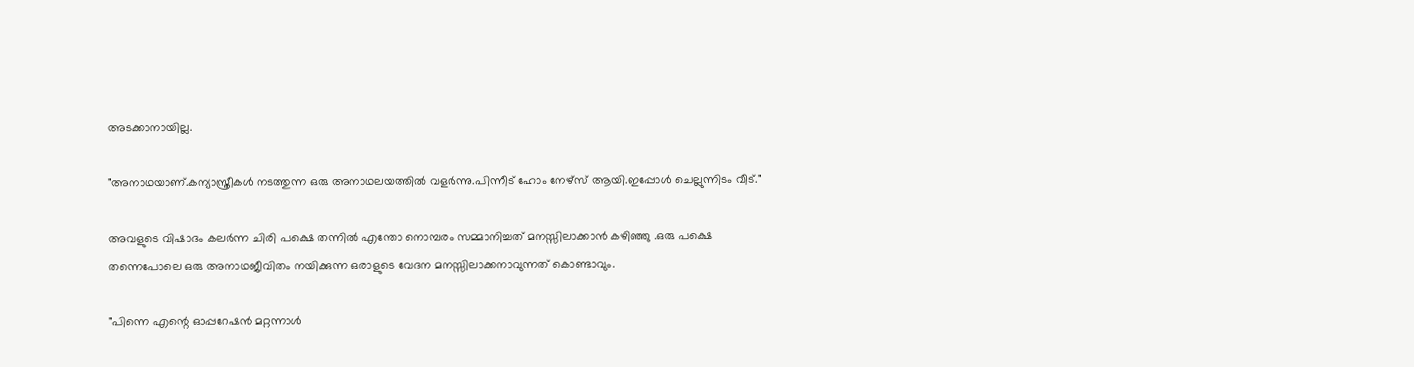അടക്കാനായില്ല.

"അനാഥയാണ്.കന്യാസ്ത്രീകള്‍ നടത്തുന്ന ഒരു അനാഥലയത്തില്‍ വളര്‍ന്നു.പിന്നീട് ഹോം നേഴ്സ് ആയി.ഇപ്പോള്‍ ചെല്ലുന്നിടം വീട്."

അവളുടെ വിഷാദം കലര്‍ന്ന ചിരി പക്ഷെ തന്നില്‍ എന്തോ നൊമ്പരം സമ്മാനിച്ചത്‌ മനസ്സിലാക്കാന്‍ കഴിഞ്ഞു .ഒരു പക്ഷെ തന്നെപോലെ ഒരു അനാഥജീവിതം നയിക്കുന്ന ഒരാളുടെ വേദന മനസ്സിലാക്കനാവുന്നത് കൊണ്ടാവും.

"പിന്നെ എന്റെ ഓപ്പറേഷന്‍ മറ്റന്നാള്‍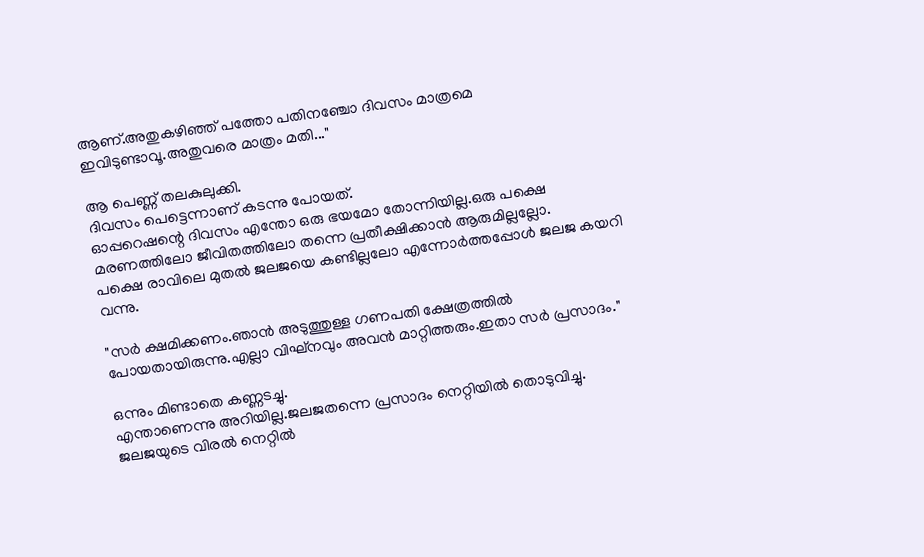ആണ്.അതുകഴിഞ്ഞ് പത്തോ പതിനഞ്ചോ ദിവസം മാത്രമെ ഇവിടുണ്ടാവൂ.അതുവരെ മാത്രം മതി..."

ആ പെണ്ണ് തലകുലുക്കി.
ദിവസം പെട്ടെന്നാണ് കടന്നു പോയത്.
ഓപ്പറെഷന്റെ ദിവസം എന്തോ ഒരു ഭയമോ തോന്നിയില്ല.ഒരു പക്ഷെ മരണത്തിലോ ജീവിതത്തിലോ തന്നെ പ്രതീക്ഷിക്കാന്‍ ആരുമില്ലല്ലോ.
പക്ഷെ രാവിലെ മുതല്‍ ജലജയെ കണ്ടില്ലലോ എന്നോര്‍ത്തപ്പോള്‍ ജലജ കയറി വന്നു.

"സര്‍ ക്ഷമിക്കണം.ഞാന്‍ അടുത്തുള്ള ഗണപതി ക്ഷേത്രത്തില്‍ പോയതായിരുന്നു.എല്ലാ വിഘ്നവും അവന്‍ മാറ്റിത്തരും.ഇതാ സര്‍ പ്രസാദം."

ഒന്നും മിണ്ടാതെ കണ്ണടച്ചു.
എന്താണെന്നു അറിയില്ല.ജലജതന്നെ പ്രസാദം നെറ്റിയില്‍ തൊടുവിച്ചു.
ജലജയുടെ വിരല്‍ നെറ്റില്‍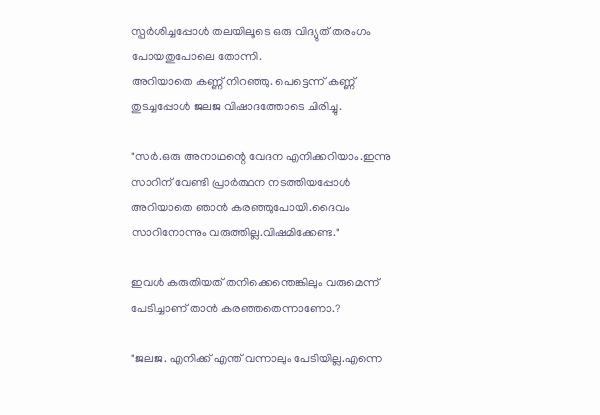സ്പര്‍ശിച്ചപ്പോള്‍ തലയിലൂടെ ഒരു വിദ്യുത് തരംഗം പോയതുപോലെ തോന്നി.
അറിയാതെ കണ്ണ് നിറഞ്ഞു. പെട്ടെന്ന് കണ്ണ് തുടച്ചപ്പോള്‍ ജലജ വിഷാദത്തോടെ ചിരിച്ചു.

"സര്‍.ഒരു അനാഥന്റെ വേദന എനിക്കറിയാം.ഇന്നു സാറിന് വേണ്ടി പ്രാര്‍ത്ഥന നടത്തിയപ്പോള്‍ അറിയാതെ ഞാന്‍ കരഞ്ഞുപോയി.ദൈവം സാറിനോന്നും വരുത്തില്ല.വിഷമിക്കേണ്ട."

ഇവള്‍ കരുതിയത്‌ തനിക്കെന്തെങ്കിലും വരുമെന്ന് പേടിച്ചാണ് താന്‍ കരഞ്ഞതെന്നാണോ.?

"ജലജ. എനിക്ക് എന്ത് വന്നാലും പേടിയില്ല.എന്നെ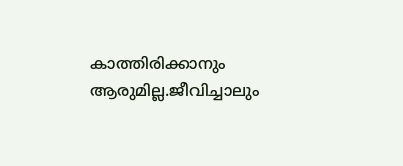കാത്തിരിക്കാനും ആരുമില്ല.ജീവിച്ചാലും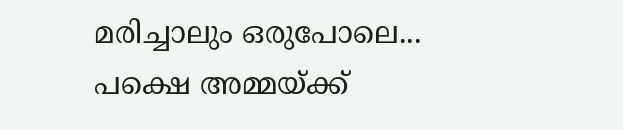മരിച്ചാലും ഒരുപോലെ... പക്ഷെ അമ്മയ്ക്ക്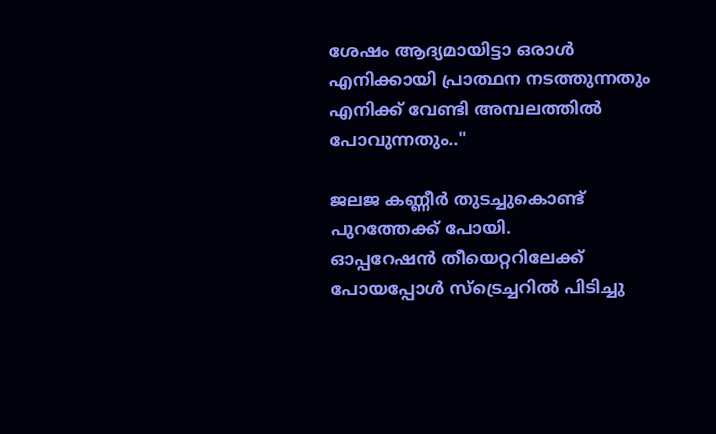ശേഷം ആദ്യമായിട്ടാ ഒരാള്‍ എനിക്കായി പ്രാത്ഥന നടത്തുന്നതും എനിക്ക് വേണ്ടി അമ്പലത്തില്‍ പോവുന്നതും.."

ജലജ കണ്ണീര്‍ തുടച്ചുകൊണ്ട് പുറത്തേക്ക് പോയി.
ഓപ്പറേഷന്‍ തീയെറ്ററിലേക്ക് പോയപ്പോള്‍ സ്ട്രെച്ചറില്‍ പിടിച്ചു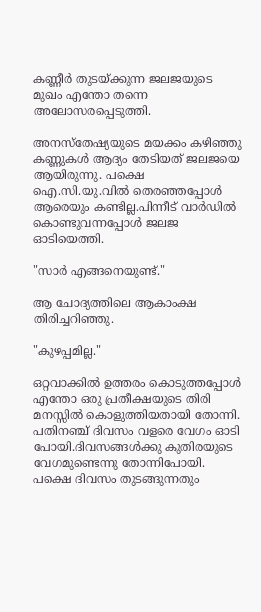കണ്ണീര്‍ തുടയ്ക്കുന്ന ജലജയുടെ മുഖം എന്തോ തന്നെ അലോസരപ്പെടുത്തി.

അനസ്തേഷ്യയുടെ മയക്കം കഴിഞ്ഞു കണ്ണുകള്‍ ആദ്യം തേടിയത് ജലജയെ ആയിരുന്നു. പക്ഷെ ഐ.സി.യു.വില്‍ തെരഞ്ഞപ്പോള്‍ ആരെയും കണ്ടില്ല.പിന്നീട് വാര്‍ഡില്‍ കൊണ്ടുവന്നപ്പോള്‍ ജലജ ഓടിയെത്തി.

"സാര്‍ എങ്ങനെയുണ്ട്."

ആ ചോദ്യത്തിലെ ആകാംക്ഷ തിരിച്ചറിഞ്ഞു.

"കുഴപ്പമില്ല."

ഒറ്റവാക്കില്‍ ഉത്തരം കൊടുത്തപ്പോള്‍ എന്തോ ഒരു പ്രതീക്ഷയുടെ തിരി മനസ്സില്‍ കൊളുത്തിയതായി തോന്നി.
പതിനഞ്ച് ദിവസം വളരെ വേഗം ഓടി പോയി.ദിവസങ്ങള്‍ക്കു കുതിരയുടെ വേഗമുണ്ടെന്നു തോന്നിപോയി. പക്ഷെ ദിവസം തുടങ്ങുന്നതും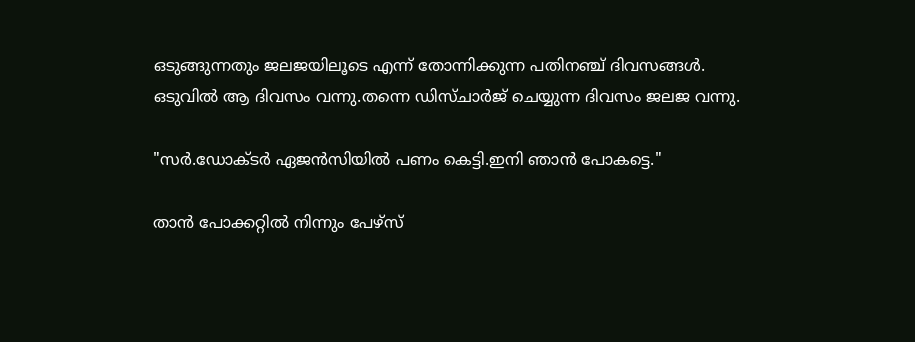ഒടുങ്ങുന്നതും ജലജയിലൂടെ എന്ന് തോന്നിക്കുന്ന പതിനഞ്ച് ദിവസങ്ങള്‍.
ഒടുവില്‍ ആ ദിവസം വന്നു.തന്നെ ഡിസ്ചാര്‍ജ് ചെയ്യുന്ന ദിവസം ജലജ വന്നു.

"സര്‍.ഡോക്ടര്‍ ഏജന്‍സിയില്‍ പണം കെട്ടി.ഇനി ഞാന്‍ പോകട്ടെ."

താന്‍ പോക്കറ്റില്‍ നിന്നും പേഴ്സ്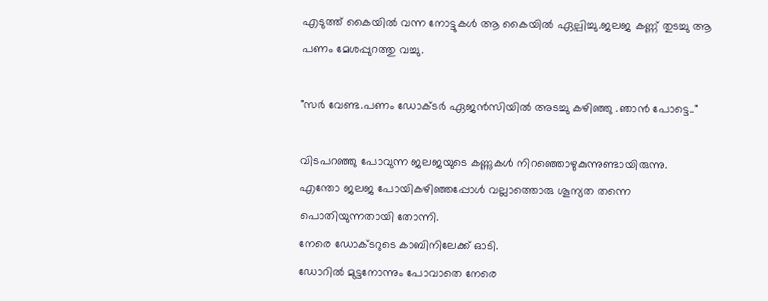എടുത്ത്‌ കൈയില്‍ വന്ന നോട്ടുകള്‍ ആ കൈയില്‍ ഏല്പിച്ചു.ജലജ കണ്ണ് തുടച്ചു ആ പണം മേശപ്പുറത്തു വച്ചു.

"സര്‍ വേണ്ട.പണം ഡോക്ടര്‍ ഏജന്‍സിയില്‍ അടച്ചു കഴിഞ്ഞു .ഞാന്‍ പോട്ടെ.."

വിടപറഞ്ഞു പോവുന്ന ജലജയുടെ കണ്ണുകള്‍ നിറഞ്ഞൊഴുകുന്നുണ്ടായിരുന്നു.
എന്തോ ജലജ പോയികഴിഞ്ഞപ്പോള്‍ വല്ലാത്തൊരു ശൂന്യത തന്നെ പൊതിയുന്നതായി തോന്നി.
നേരെ ഡോക്ടറുടെ കാബിനിലേക്ക്‌ ഓടി.
ഡോറില്‍ മുട്ടനോന്നും പോവാതെ നേരെ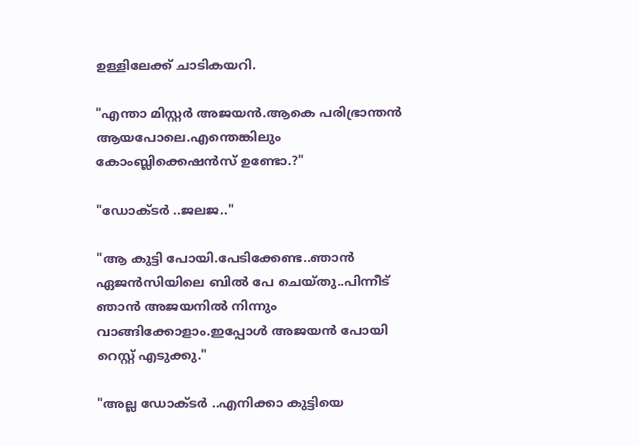ഉള്ളിലേക്ക് ചാടികയറി.

"എന്താ മിസ്റ്റര്‍ അജയന്‍.ആകെ പരിഭ്രാന്തന്‍ ആയപോലെ.എന്തെങ്കിലും കോംബ്ലിക്കെഷന്‍സ് ഉണ്ടോ.?"

"ഡോക്ടര്‍ ..ജലജ.."

"ആ കുട്ടി പോയി.പേടിക്കേണ്ട..ഞാന്‍ ഏജന്‍സിയിലെ ബില്‍ പേ ചെയ്തു..പിന്നീട് ഞാന്‍ അജയനില്‍ നിന്നും വാങ്ങിക്കോളാം.ഇപ്പോള്‍ അജയന്‍ പോയി റെസ്റ്റ് എടുക്കു."

"അല്ല ഡോക്ടര്‍ ..എനിക്കാ കുട്ടിയെ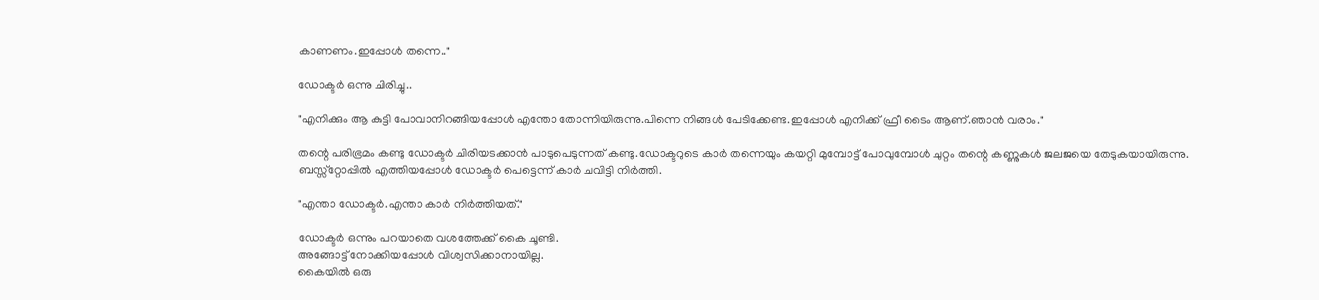കാണണം.ഇപ്പോള്‍ തന്നെ.."

ഡോക്ടര്‍ ഒന്നു ചിരിച്ചു..

"എനിക്കും ആ കുട്ടി പോവാനിറങ്ങിയപ്പോള്‍ എന്തോ തോന്നിയിരുന്നു.പിന്നെ നിങ്ങള്‍ പേടിക്കേണ്ട.ഇപ്പോള്‍ എനിക്ക് ഫ്രീ ടൈം ആണ്.ഞാന്‍ വരാം."

തന്റെ പരിഭ്രമം കണ്ടു ഡോക്ടര്‍ ചിരിയടക്കാന്‍ പാടുപെടുന്നത് കണ്ടു.ഡോക്ടറുടെ കാര്‍ തന്നെയും കയറ്റി മുമ്പോട്ട്‌ പോവുമ്പോള്‍ ചുറ്റം തന്റെ കണ്ണുകള്‍ ജലജയെ തേടുകയായിരുന്നു.
ബസ്സ്റ്റോപ്പില്‍ എത്തിയപ്പോള്‍ ഡോക്ടര്‍ പെട്ടെന്ന് കാര്‍ ചവിട്ടി നിര്‍ത്തി.

"എന്താ ഡോക്ടര്‍.എന്താ കാര്‍ നിര്‍ത്തിയത്."

ഡോക്ടര്‍ ഒന്നും പറയാതെ വശത്തേക്ക് കൈ ചൂണ്ടി.
അങ്ങോട്ട് നോക്കിയപ്പോള്‍ വിശ്വസിക്കാനായില്ല.
കൈയില്‍ ഒരു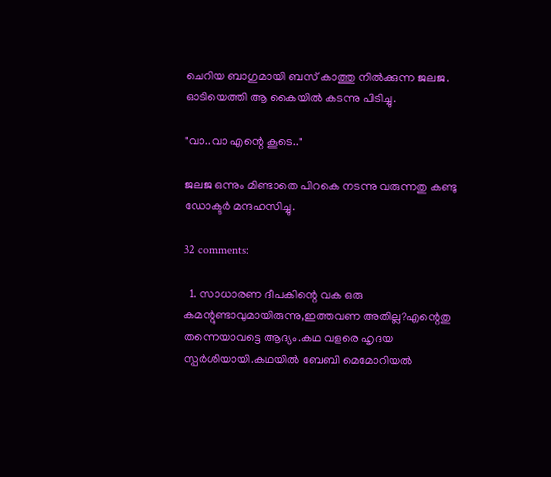ചെറിയ ബാഗുമായി ബസ് കാത്തു നില്‍ക്കുന്ന ജലജ.
ഓടിയെത്തി ആ കൈയില്‍ കടന്നു പിടിച്ചു.

"വാ..വാ എന്റെ കൂടെ.."

ജലജ ഒന്നും മിണ്ടാതെ പിറകെ നടന്നു വരുന്നതു കണ്ടു ഡോക്ടര്‍ മന്ദഹസിച്ചു.

32 comments:

  1. സാധാരണ ദീപകിന്റെ വക ഒരു കമന്റുണ്ടാവുമായിരുന്നു,ഇത്തവണ അതില്ല?എന്റെതു തന്നെയാവട്ടെ ആദ്യം.കഥ വളരെ ഹൃദയ സ്പര്‍ശിയായി.കഥയില്‍ ബേബി മെമോറിയല്‍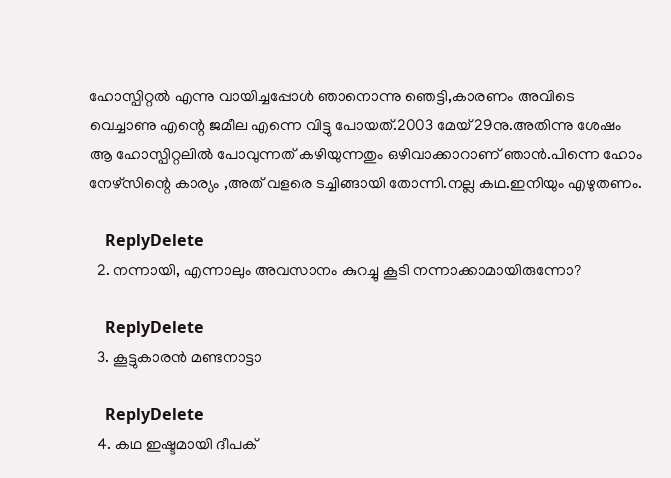ഹോസ്പിറ്റല്‍ എന്നു വായിച്ചപ്പോള്‍ ഞാനൊന്നു ഞെട്ടി,കാരണം അവിടെ വെച്ചാണു എന്റെ ജമീല എന്നെ വിട്ടു പോയത്.2003 മേയ് 29നു.അതിന്നു ശേഷം ആ ഹോസ്പിറ്റലില്‍ പോവുന്നത് കഴിയുന്നതും ഒഴിവാക്കാറാണ് ഞാന്‍.പിന്നെ ഹോം നേഴ്സിന്റെ കാര്യം ,അത് വളരെ ടച്ചിങ്ങായി തോന്നി.നല്ല കഥ.ഇനിയും എഴുതണം.

    ReplyDelete
  2. നന്നായി, എന്നാലും അവസാനം കുറച്ചു കൂടി നന്നാക്കാമായിരുന്നോ?

    ReplyDelete
  3. കൂട്ടുകാരന്‍ മണ്ടനാട്ടാ

    ReplyDelete
  4. കഥ ഇഷ്ടമായി ദീപക്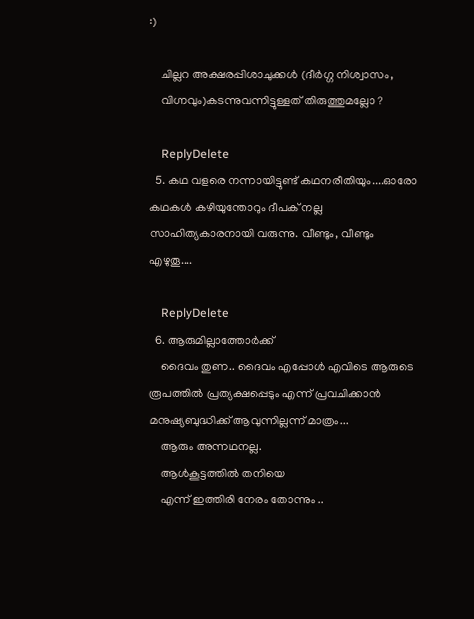:)

    ചില്ലറ അക്ഷരപ്പിശാചുക്കള്‍ (ദീര്‍ഗ്ഗ നിശ്വാസം,
    വിഗ്നവും)കടന്നുവന്നിട്ടുള്ളത് തിരുത്തുമല്ലോ ?

    ReplyDelete
  5. കഥ വളരെ നന്നായിട്ടുണ്ട് കഥനരീതിയും....ഓരോ കഥകള്‍ കഴിയുന്തോറും ദീപക് നല്ല സാഹിത്യകാരനായി വരുന്നു. വീണ്ടും, വീണ്ടും എഴുതൂ....

    ReplyDelete
  6. ആരുമില്ലാത്തോര്‍ക്ക്
    ദൈവം തുണ.. ദൈവം എപ്പോള്‍ എവിടെ ആരുടെ രൂപത്തില്‍ പ്രത്യക്ഷപ്പെടും എന്ന് പ്രവചിക്കാന്‍ മനുഷ്യബുദ്ധിക്ക് ആവുന്നില്ലന്ന് മാത്രം...
    ആരും അന്നഥനല്ല.
    ആള്‍കൂട്ടത്തില്‍ തനിയെ
    എന്ന് ഇത്തിരി നേരം തോന്നും ..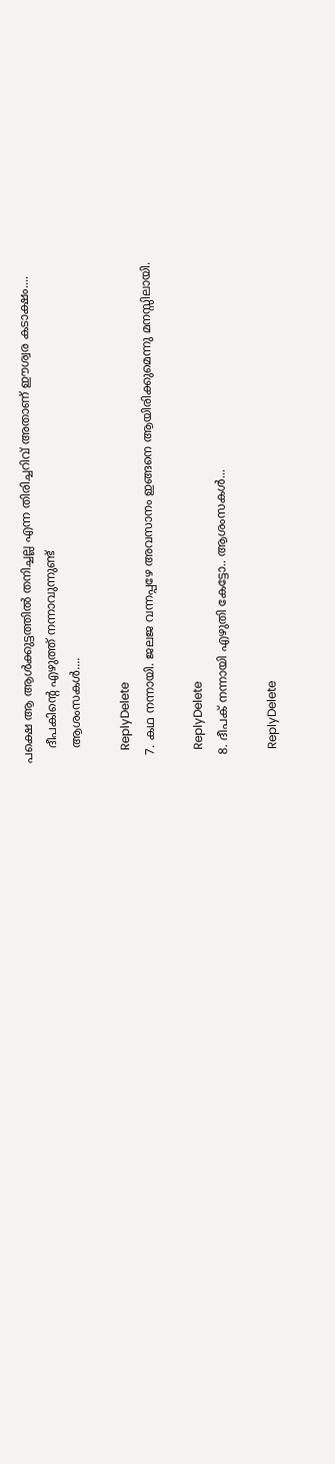പക്ഷെ ആ ആള്‍ക്കുട്ടത്തില്‍ തനിച്ചല്ല എന്ന തിരിച്ചറിവ് അതാണ് ഈശ്വര കടാക്ഷം....
    ദീപകിന്റെ എഴുത്ത് നന്നാവുന്നുണ്ട്
    ആശംസകള്‍....

    ReplyDelete
  7. കഥ നന്നായി. ജലജ വന്നപ്പഴേ അവസാനം ഇങ്ങനെ ആയിരിക്കുമെന്നു മനസ്സിലായി.

    ReplyDelete
  8. ദീപക് നന്നായി എഴുതി കേട്ടോ.. ആശംസകള്‍...

    ReplyDelete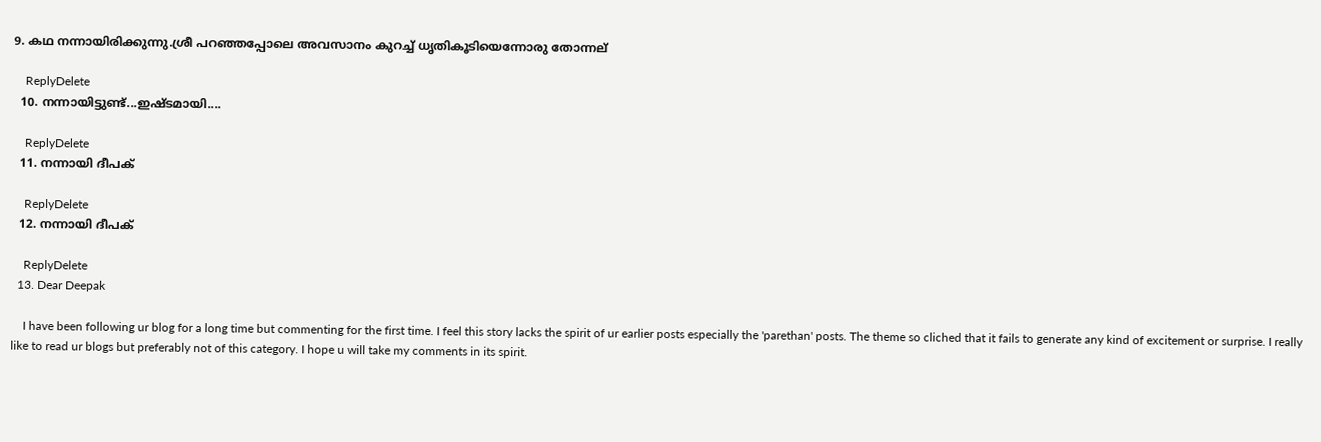9. കഥ നന്നായിരിക്കുന്നു.ശ്രീ പറഞ്ഞപ്പോലെ അവസാനം കുറച്ച് ധൃതികൂ‍ടിയെന്നോരു തോന്നല്

    ReplyDelete
  10. നന്നായിട്ടുണ്ട്‌...ഇഷ്ടമായി....

    ReplyDelete
  11. നന്നായി ദീപക്

    ReplyDelete
  12. നന്നായി ദീപക്

    ReplyDelete
  13. Dear Deepak

    I have been following ur blog for a long time but commenting for the first time. I feel this story lacks the spirit of ur earlier posts especially the 'parethan' posts. The theme so cliched that it fails to generate any kind of excitement or surprise. I really like to read ur blogs but preferably not of this category. I hope u will take my comments in its spirit.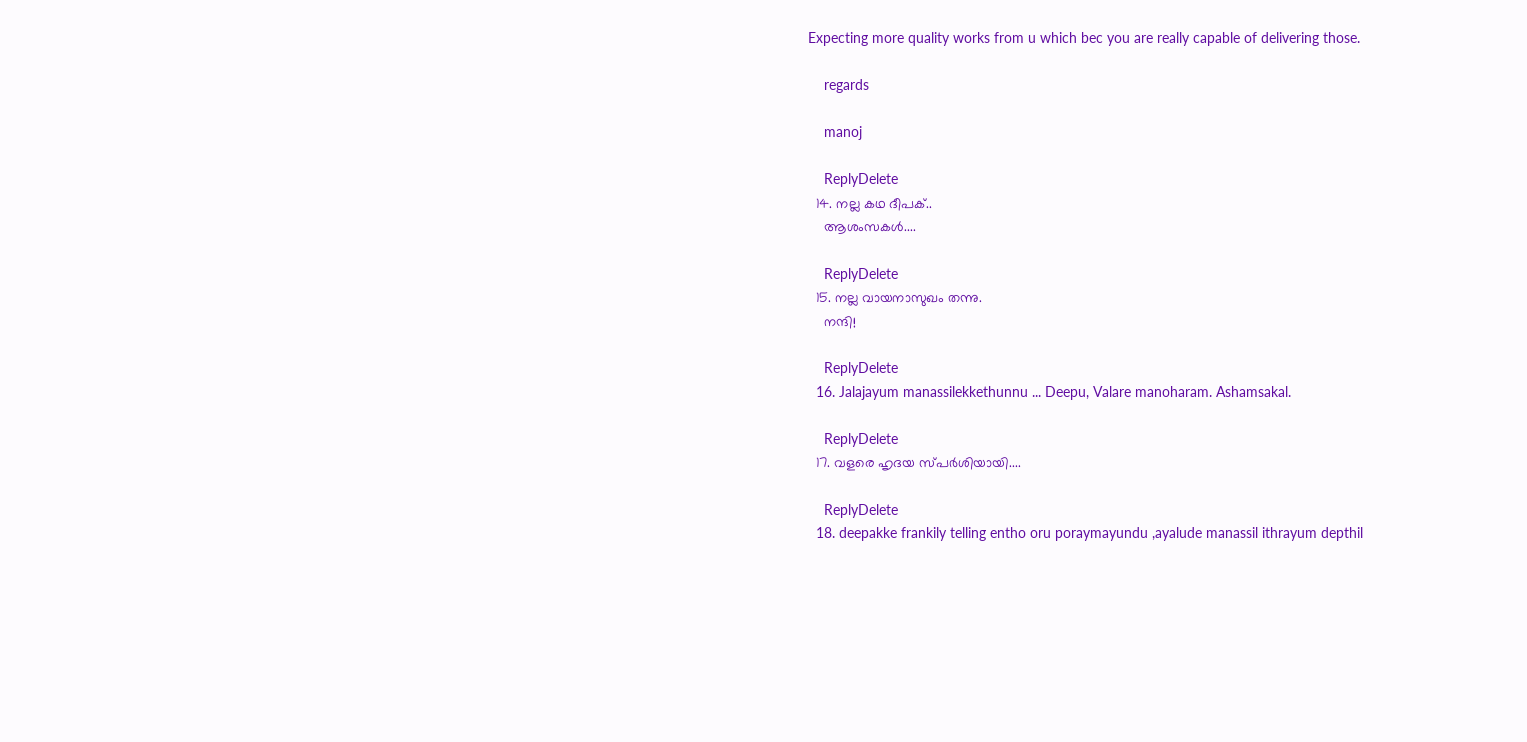Expecting more quality works from u which bec you are really capable of delivering those.

    regards

    manoj

    ReplyDelete
  14. നല്ല കഥ ദീപക്..
    ആശംസകള്‍....

    ReplyDelete
  15. നല്ല വായനാസുഖം തന്നു.
    നന്ദി!

    ReplyDelete
  16. Jalajayum manassilekkethunnu ... Deepu, Valare manoharam. Ashamsakal.

    ReplyDelete
  17. വളരെ ഹൃദയ സ്പര്‍ശിയായി....

    ReplyDelete
  18. deepakke frankily telling entho oru poraymayundu ,ayalude manassil ithrayum depthil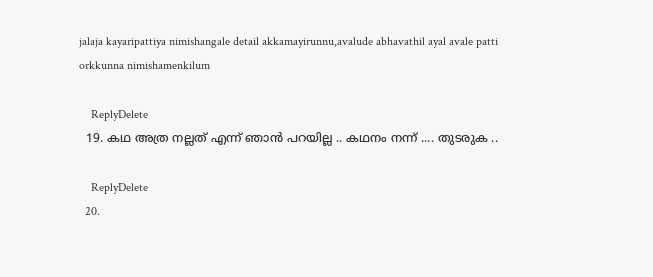jalaja kayaripattiya nimishangale detail akkamayirunnu,avalude abhavathil ayal avale patti orkkunna nimishamenkilum

    ReplyDelete
  19. കഥ അത്ര നല്ലത് എന്ന് ഞാന്‍ പറയില്ല .. കഥനം നന്ന് .... തുടരുക ..

    ReplyDelete
  20.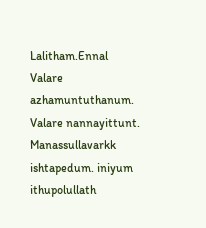Lalitham.Ennal Valare azhamuntuthanum. Valare nannayittunt. Manassullavarkk ishtapedum. iniyum ithupolullath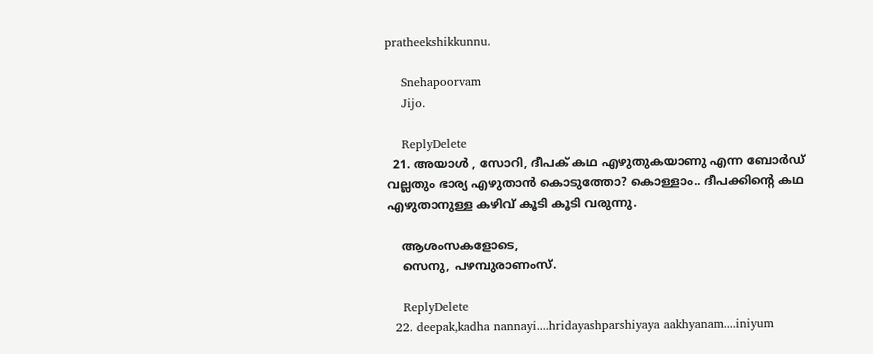pratheekshikkunnu.

    Snehapoorvam
    Jijo.

    ReplyDelete
  21. അയാള്‍ , സോറി, ദീപക്‌ കഥ എഴുതുകയാണു എന്ന ബോര്‍ഡ്‌ വല്ലതും ഭാര്യ എഴുതാന്‍ കൊടുത്തോ? കൊള്ളാം.. ദീപക്കിന്റെ കഥ എഴുതാനുള്ള കഴിവ്‌ കൂടി കൂടി വരുന്നു.

    ആശംസകളോടെ,
    സെനു, പഴമ്പുരാണംസ്‌.

    ReplyDelete
  22. deepak,kadha nannayi....hridayashparshiyaya aakhyanam....iniyum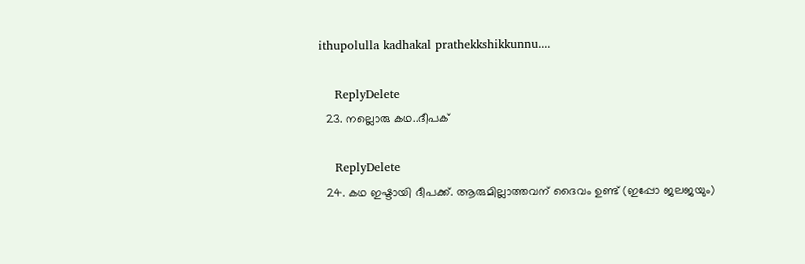ithupolulla kadhakal prathekkshikkunnu....

    ReplyDelete
  23. നല്ലൊരു കഥ..ദീപക്

    ReplyDelete
  24. കഥ ഇഷ്ടായി ദീപക്ക്. ആരുമില്ലാത്തവന് ദൈവം ഉണ്ട് (ഇപ്പോ ജലജയും)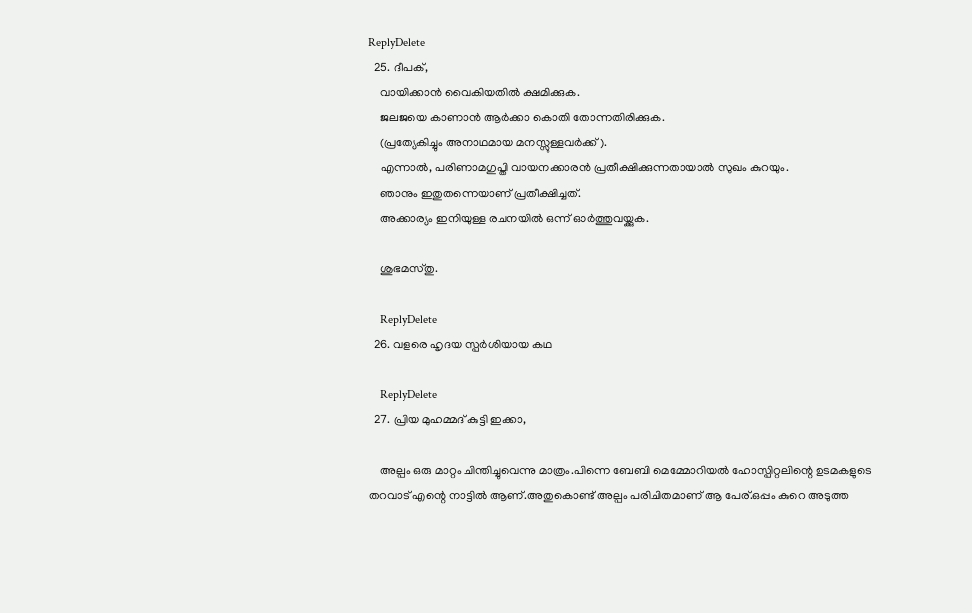ReplyDelete
  25. ദീപക്,
    വായിക്കാന്‍ വൈകിയതില്‍ ക്ഷമിക്കുക.
    ജലജയെ കാണാന്‍ ആര്‍ക്കാ കൊതി തോന്നതിരിക്കുക.
    (പ്രത്യേകിച്ചും അനാഥമായ മനസ്സുള്ളവര്‍ക്ക്).
    എന്നാല്‍, പരിണാമഗുപ്തി വായനക്കാരന്‍ പ്രതീക്ഷിക്കുന്നതായാല്‍ സുഖം കുറയും.
    ഞാനും ഇതുതന്നെയാണ് പ്രതീക്ഷിച്ചത്.
    അക്കാര്യം ഇനിയുള്ള രചനയില്‍ ഒന്ന് ഓര്‍ത്തുവയ്ക്കുക.

    ശുഭമസ്തു.

    ReplyDelete
  26. വളരെ ഹൃദയ സ്പര്‍ശിയായ കഥ

    ReplyDelete
  27. പ്രിയ മുഹമ്മദ് കുട്ടി ഇക്കാ,

    അല്പം ഒരു മാറ്റം ചിന്തിച്ചുവെന്നു മാത്രം.പിന്നെ ബേബി മെമ്മോറിയല്‍ ഹോസ്പിറ്റലിന്റെ ഉടമകളുടെ തറവാട് എന്റെ നാട്ടില്‍ ആണ്.അതുകൊണ്ട് അല്പം പരിചിതമാണ് ആ പേര്.ഒപ്പം കുറെ അടുത്ത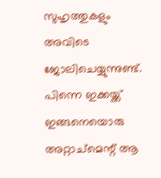സുഹൃത്തുകളും അവിടെ ജോലിചെയ്യുന്നുണ്ട്. പിന്നെ ഇക്കയ്ക്ക് ഇങ്ങനെയൊരു അറ്റാച്മെന്റ് ആ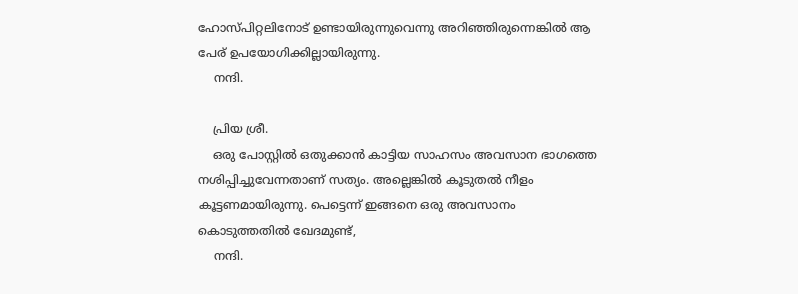ഹോസ്പിറ്റലിനോട് ഉണ്ടായിരുന്നുവെന്നു അറിഞ്ഞിരുന്നെങ്കില്‍ ആ പേര് ഉപയോഗിക്കില്ലായിരുന്നു.
    നന്ദി.

    പ്രിയ ശ്രീ.
    ഒരു പോസ്റ്റില്‍ ഒതുക്കാന്‍ കാട്ടിയ സാഹസം അവസാന ഭാഗത്തെ നശിപ്പിച്ചുവേന്നതാണ് സത്യം. അല്ലെങ്കില്‍ കൂടുതല്‍ നീളം കൂട്ടണമായിരുന്നു. പെട്ടെന്ന് ഇങ്ങനെ ഒരു അവസാനം കൊടുത്തതില്‍ ഖേദമുണ്ട്‌,
    നന്ദി.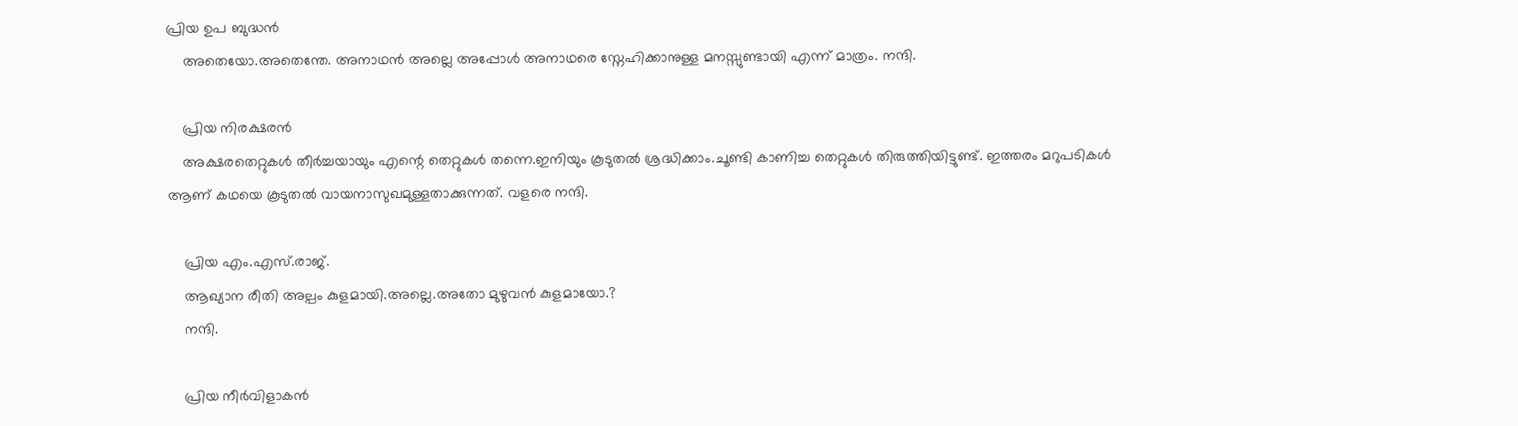പ്രിയ ഉപ ബുദ്ധന്‍
    അതെയോ.അതെന്തേ. അനാഥന്‍ അല്ലെ അപ്പോള്‍ അനാഥരെ സ്നേഹിക്കാനുള്ള മനസ്സുണ്ടായി എന്ന് മാത്രം. നന്ദി.

    പ്രിയ നിരക്ഷരന്‍
    അക്ഷരതെറ്റുകള്‍ തീര്‍ച്ചയായും എന്റെ തെറ്റുകള്‍ തന്നെ.ഇനിയും കൂടുതല്‍ ശ്രദ്ധിക്കാം.ചൂണ്ടി കാണിച്ച തെറ്റുകള്‍ തിരുത്തിയിട്ടുണ്ട്. ഇത്തരം മറുപടികള്‍ ആണ് കഥയെ കൂടുതല്‍ വായനാസുഖമുള്ളതാക്കുന്നത്. വളരെ നന്ദി.

    പ്രിയ എം.എസ്.രാജ്.
    ആഖ്യാന രീതി അല്പം കുളമായി.അല്ലെ.അതോ മുഴുവന്‍ കുളമായോ.?
    നന്ദി.

    പ്രിയ നീര്‍വിളാകന്‍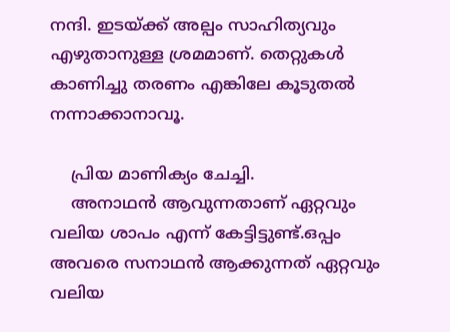നന്ദി. ഇടയ്ക്ക് അല്പം സാഹിത്യവും എഴുതാനുള്ള ശ്രമമാണ്. തെറ്റുകള്‍ കാണിച്ചു തരണം എങ്കിലേ കൂടുതല്‍ നന്നാക്കാനാവൂ.

    പ്രിയ മാണിക്യം ചേച്ചി.
    അനാഥന്‍ ആവുന്നതാണ് ഏറ്റവും വലിയ ശാപം എന്ന് കേട്ടിട്ടുണ്ട്.ഒപ്പം അവരെ സനാഥന്‍ ആക്കുന്നത് ഏറ്റവും വലിയ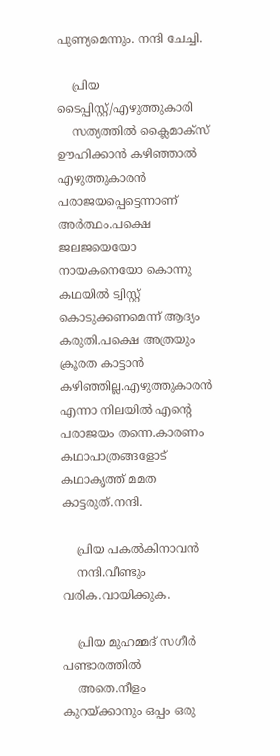പുണ്യമെന്നും. നന്ദി ചേച്ചി.

    പ്രിയ ടൈപ്പിസ്റ്റ്/എഴുത്തുകാരി
    സത്യത്തില്‍ ക്ലൈമാക്സ് ഊഹിക്കാന്‍ കഴിഞ്ഞാല്‍ എഴുത്തുകാരന്‍ പരാജയപ്പെട്ടെന്നാണ് അര്‍ത്ഥം.പക്ഷെ ജലജയെയോ നായകനെയോ കൊന്നു കഥയില്‍ ട്വിസ്റ്റ് കൊടുക്കണമെന്ന് ആദ്യം കരുതി.പക്ഷെ അത്രയും ക്രൂരത കാട്ടാന്‍ കഴിഞ്ഞില്ല.എഴുത്തുകാരന്‍ എന്നാ നിലയില്‍ എന്റെ പരാജയം തന്നെ.കാരണം കഥാപാത്രങ്ങളോട് കഥാകൃത്ത്‌ മമത കാട്ടരുത്.നന്ദി.

    പ്രിയ പകല്‍കിനാവന്‍
    നന്ദി.വീണ്ടും വരിക.വായിക്കുക.

    പ്രിയ മുഹമ്മദ് സഗീര്‍ പണ്ടാരത്തില്‍
    അതെ.നീളം കുറയ്ക്കാനും ഒപ്പം ഒരു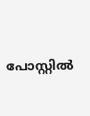പോസ്റ്റില്‍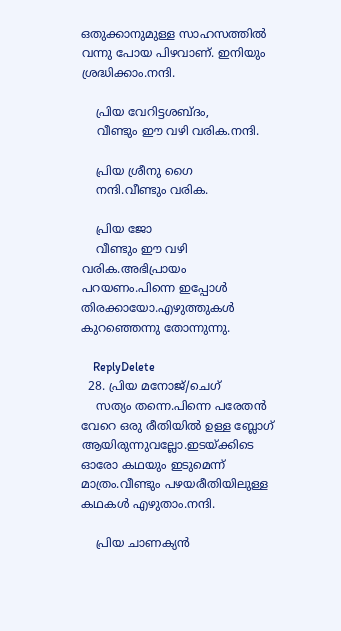ഒതുക്കാനുമുള്ള സാഹസത്തില്‍ വന്നു പോയ പിഴവാണ്. ഇനിയും ശ്രദ്ധിക്കാം.നന്ദി.

    പ്രിയ വേറിട്ടശബ്ദം,
    വീണ്ടും ഈ വഴി വരിക.നന്ദി.

    പ്രിയ ശ്രീനു ഗൈ
    നന്ദി.വീണ്ടും വരിക.

    പ്രിയ ജോ
    വീണ്ടും ഈ വഴി വരിക.അഭിപ്രായം പറയണം.പിന്നെ ഇപ്പോള്‍ തിരക്കായോ.എഴുത്തുകള്‍ കുറഞ്ഞെന്നു തോന്നുന്നു.

    ReplyDelete
  28. പ്രിയ മനോജ്/ചെഗ്
    സത്യം തന്നെ.പിന്നെ പരേതന്‍ വേറെ ഒരു രീതിയില്‍ ഉള്ള ബ്ലോഗ് ആയിരുന്നുവല്ലോ.ഇടയ്ക്കിടെ ഓരോ കഥയും ഇടുമെന്ന് മാത്രം.വീണ്ടും പഴയരീതിയിലുള്ള കഥകള്‍ എഴുതാം.നന്ദി.

    പ്രിയ ചാണക്യന്‍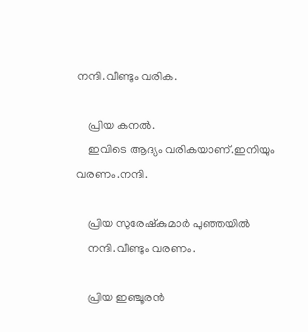നന്ദി.വീണ്ടും വരിക.

    പ്രിയ കനല്‍.
    ഇവിടെ ആദ്യം വരികയാണ്‌.ഇനിയും വരണം.നന്ദി.

    പ്രിയ സുരേഷ്കുമാര്‍ പുഞ്ഞയില്‍
    നന്ദി.വീണ്ടും വരണം.

    പ്രിയ ഇഞ്ചൂരന്‍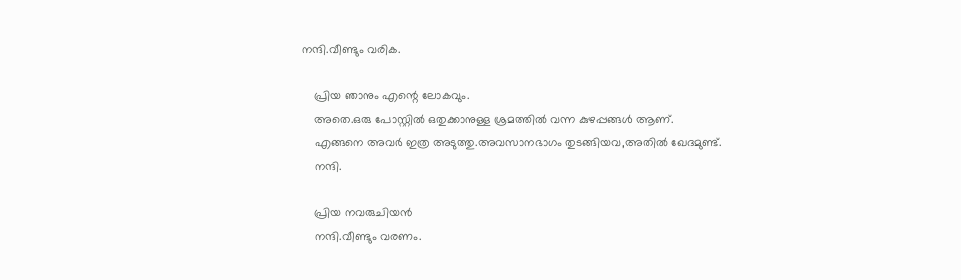നന്ദി.വീണ്ടും വരിക.

    പ്രിയ ഞാനും എന്റെ ലോകവും.
    അതെ.ഒരു പോസ്റ്റില്‍ ഒതുക്കാനുള്ള ശ്രമത്തില്‍ വന്ന കുഴപ്പങ്ങള്‍ ആണ്.
    എങ്ങനെ അവര്‍ ഇത്ര അടുത്തു.അവസാനഭാഗം തുടങ്ങിയവ,അതില്‍ ഖേദമുണ്ട്‌.
    നന്ദി.

    പ്രിയ നവരുചിയന്‍
    നന്ദി.വീണ്ടും വരണം.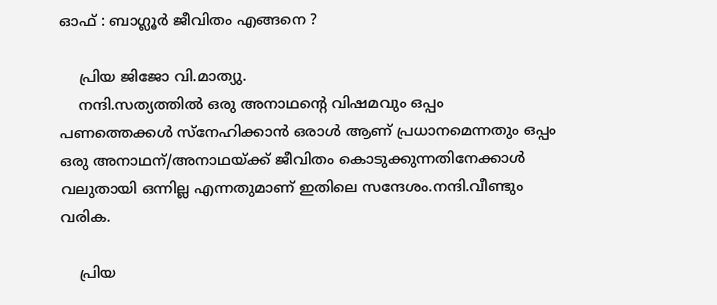ഓഫ് : ബാഗ്ലൂര്‍ ജീവിതം എങ്ങനെ ?

    പ്രിയ ജിജോ വി.മാത്യു.
    നന്ദി.സത്യത്തില്‍ ഒരു അനാഥന്റെ വിഷമവും ഒപ്പം പണത്തെക്കള്‍ സ്നേഹിക്കാന്‍ ഒരാള്‍ ആണ് പ്രധാനമെന്നതും ഒപ്പം ഒരു അനാഥന്/അനാഥയ്ക്ക്‌ ജീവിതം കൊടുക്കുന്നതിനേക്കാള്‍ വലുതായി ഒന്നില്ല എന്നതുമാണ്‌ ഇതിലെ സന്ദേശം.നന്ദി.വീണ്ടും വരിക.

    പ്രിയ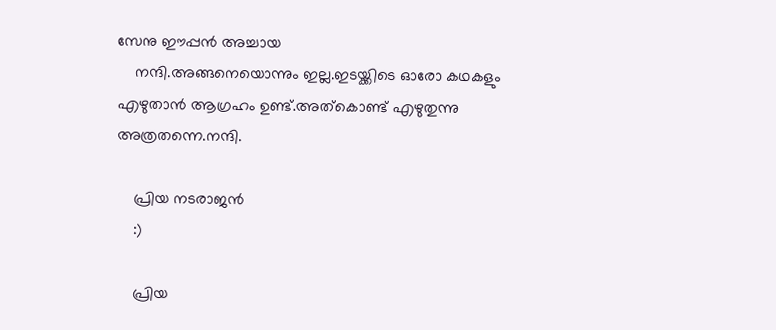സേനു ഈപ്പന്‍ അച്ചായ
    നന്ദി.അങ്ങനെയൊന്നും ഇല്ല.ഇടയ്ക്കിടെ ഓരോ കഥകളും എഴുതാന്‍ ആഗ്രഹം ഉണ്ട്.അത്കൊണ്ട് എഴുതുന്നു അത്രതന്നെ.നന്ദി.

    പ്രിയ നടരാജന്‍
    :)

    പ്രിയ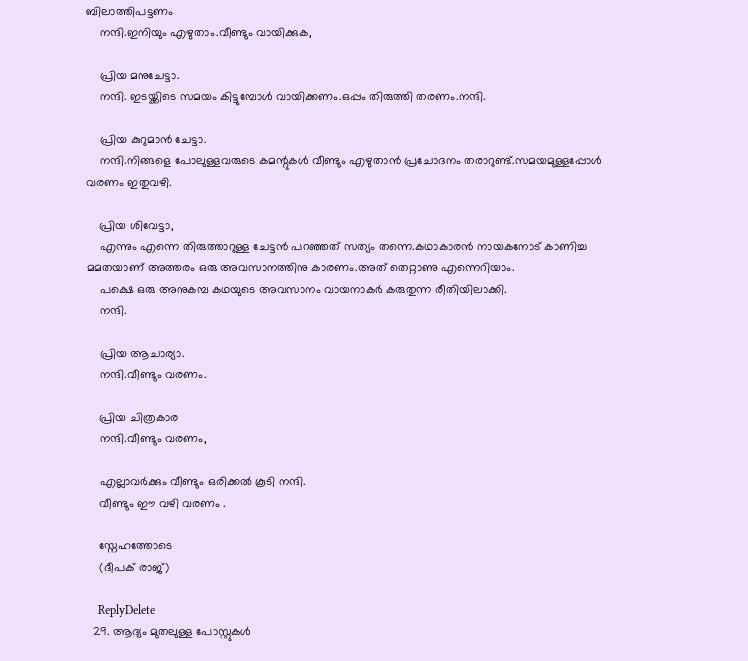ബിലാത്തിപട്ടണം
    നന്ദി.ഇനിയും എഴുതാം.വീണ്ടും വായിക്കുക,

    പ്രിയ മനുചേട്ടാ.
    നന്ദി. ഇടയ്ക്കിടെ സമയം കിട്ടുമ്പോള്‍ വായിക്കണം.ഒപ്പം തിരുത്തി തരണം.നന്ദി.

    പ്രിയ കുറുമാന്‍ ചേട്ടാ.
    നന്ദി.നിങ്ങളെ പോലുള്ളവരുടെ കമന്റുകള്‍ വീണ്ടും എഴുതാന്‍ പ്രചോദനം തരാറുണ്ട്.സമയമുള്ളപ്പോള്‍ വരണം ഇതുവഴി.

    പ്രിയ ശിവേട്ടാ,
    എന്നും എന്നെ തിരുത്താറുള്ള ചേട്ടന്‍ പറഞ്ഞത് സത്യം തന്നെ.കഥാകാരന്‍ നായകനോട് കാണിച്ച മമതയാണ്‌ അത്തരം ഒരു അവസാനത്തിനു കാരണം.അത് തെറ്റാണു എന്നെറിയാം.
    പക്ഷെ ഒരു അനുകമ്പ കഥയുടെ അവസാനം വായനാകര്‍ കരുതുന്ന രീതിയിലാക്കി.
    നന്ദി.

    പ്രിയ ആചാര്യാ.
    നന്ദി.വീണ്ടും വരണം.

    പ്രിയ ചിത്രകാര
    നന്ദി.വീണ്ടും വരണം,

    എല്ലാവര്‍ക്കും വീണ്ടും ഒരിക്കല്‍ കൂടി നന്ദി.
    വീണ്ടും ഈ വഴി വരണം .

    സ്നേഹത്തോടെ
    (ദീപക് രാജ്)

    ReplyDelete
  29. ആദ്യം മുതലുള്ള പോസ്റ്റുകൾ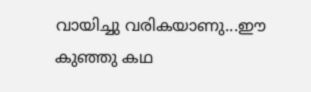വായിച്ചു വരികയാണു...ഈ കുഞ്ഞു കഥ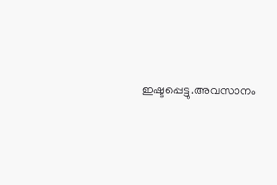ഇഷ്ടപ്പെട്ടു.അവസാനം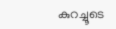കുറച്ചൂടെ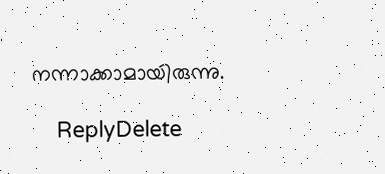നന്നാക്കാമായിരുന്നു.

    ReplyDelete